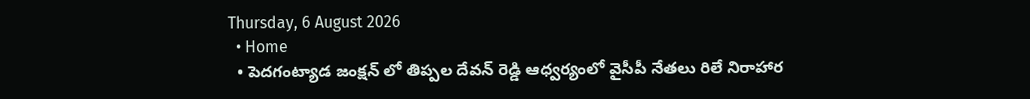Thursday, 6 August 2026
  • Home
  • పెదగంట్యాడ జంక్షన్ లో తిప్పల దేవన్ రెడ్డి ఆధ్వర్యంలో వైసీపీ నేతలు రిలే నిరాహార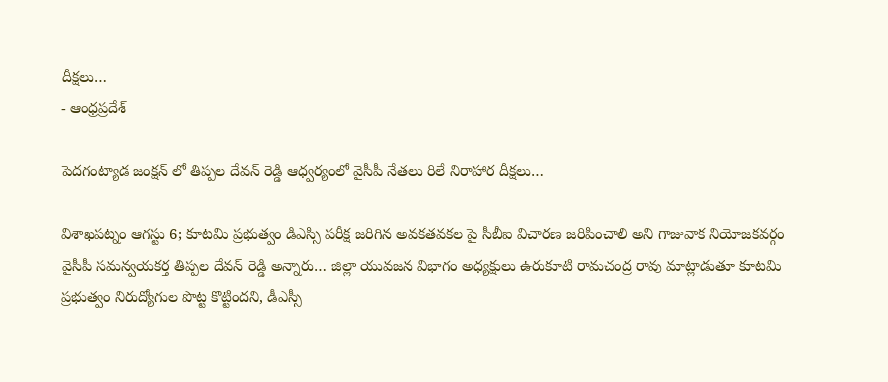దీక్షలు…
- ఆంధ్రప్రదేశ్

పెదగంట్యాడ జంక్షన్ లో తిప్పల దేవన్ రెడ్డి ఆధ్వర్యంలో వైసీపీ నేతలు రిలే నిరాహార దీక్షలు…

విశాఖపట్నం ఆగస్టు 6; కూటమి ప్రభుత్వం డిఎస్సి పరీక్ష జరిగిన అవకతవకల పై సీబీఐ విచారణ జరిపించాలి అని గాజువాక నియోజకవర్గం వైసీపీ సమన్వయకర్త తిప్పల దేవన్ రెడ్డి అన్నారు… జిల్లా యువజన విభాగం అధ్యక్షులు ఉరుకూటి రామచంద్ర రావు మాట్లాడుతూ కూటమి ప్రభుత్వం నిరుద్యోగుల పొట్ట కొట్టిందని, డీఎస్సీ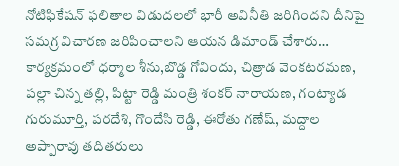నోటిఫికేషన్ ఫలితాల విడుదలలో భారీ అవినీతి జరిగిందని దీనిపై సమగ్ర విచారణ జరిపించాలని ఆయన డిమాండ్ చేశారు… కార్యక్రమంలో ధర్మాల శీను,బొడ్డ గోవిందు, చిత్రాడ వెంకటరమణ, పల్లా చిన్న తల్లి, పిట్టా రెడ్డి మంత్రి శంకర్ నారాయణ, గంట్యాడ గురుమూర్తి, పరదేశి, గొందేసి రెడ్డి, ఈరోతు గణేష్, మద్దాల అప్పారావు తదితరులు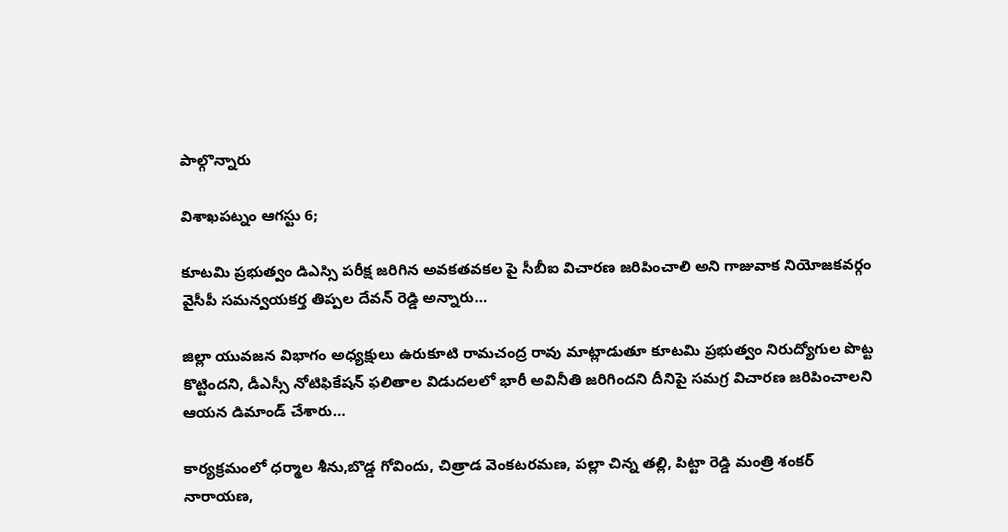పాల్గొన్నారు

విశాఖపట్నం ఆగస్టు 6;

కూటమి ప్రభుత్వం డిఎస్సి పరీక్ష జరిగిన అవకతవకల పై సీబీఐ విచారణ జరిపించాలి అని గాజువాక నియోజకవర్గం వైసీపీ సమన్వయకర్త తిప్పల దేవన్ రెడ్డి అన్నారు…

జిల్లా యువజన విభాగం అధ్యక్షులు ఉరుకూటి రామచంద్ర రావు మాట్లాడుతూ కూటమి ప్రభుత్వం నిరుద్యోగుల పొట్ట కొట్టిందని, డీఎస్సీ నోటిఫికేషన్ ఫలితాల విడుదలలో భారీ అవినీతి జరిగిందని దీనిపై సమగ్ర విచారణ జరిపించాలని ఆయన డిమాండ్ చేశారు…

కార్యక్రమంలో ధర్మాల శీను,బొడ్డ గోవిందు, చిత్రాడ వెంకటరమణ, పల్లా చిన్న తల్లి, పిట్టా రెడ్డి మంత్రి శంకర్ నారాయణ,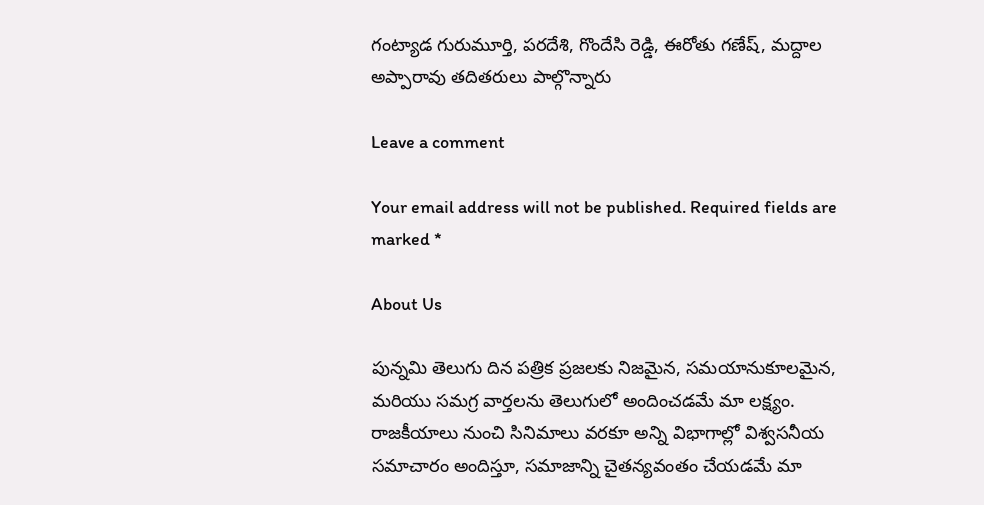గంట్యాడ గురుమూర్తి, పరదేశి, గొందేసి రెడ్డి, ఈరోతు గణేష్, మద్దాల అప్పారావు తదితరులు పాల్గొన్నారు

Leave a comment

Your email address will not be published. Required fields are marked *

About Us

పున్నమి తెలుగు దిన పత్రిక ప్రజలకు నిజమైన, సమయానుకూలమైన, మరియు సమగ్ర వార్తలను తెలుగులో అందించడమే మా లక్ష్యం.
రాజకీయాలు నుంచి సినిమాలు వరకూ అన్ని విభాగాల్లో విశ్వసనీయ సమాచారం అందిస్తూ, సమాజాన్ని చైతన్యవంతం చేయడమే మా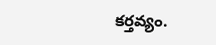కర్తవ్యం.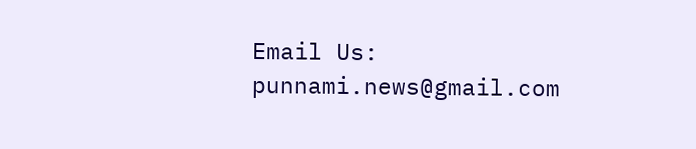Email Us: punnami.news@gmail.com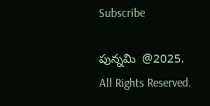Subscribe

పున్నమి  @2025. All Rights Reserved.